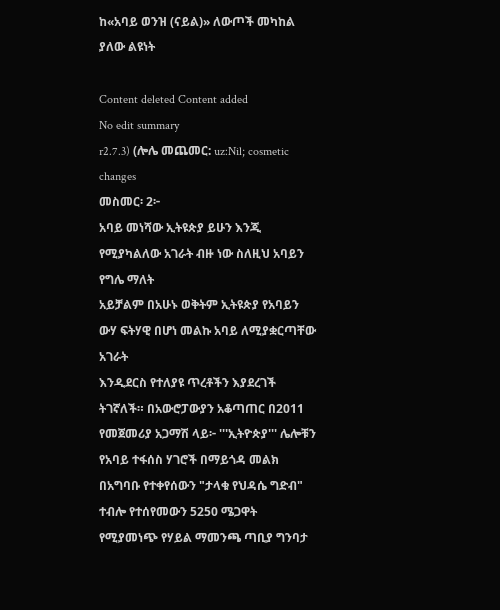ከ«አባይ ወንዝ (ናይል)» ለውጦች መካከል ያለው ልዩነት

Content deleted Content added
No edit summary
r2.7.3) (ሎሌ መጨመር: uz:Nil; cosmetic changes
መስመር፡ 2፦
አባይ መነሻው ኢትዩጵያ ይሁን እንጂ የሚያካልለው አገራት ብዙ ነው ስለዚህ አባይን የግሌ ማለት
አይቻልም በአሁኑ ወቅትም ኢትዩጵያ የአባይን ውሃ ፍትሃዊ በሆነ መልኩ አባይ ለሚያቋርጣቸው አገራት
እንዲደርስ የተለያዩ ጥረቶችን እያደረገች ትገኛለች። በአውሮፓውያን አቆጣጠር በ2011 የመጀመሪያ አጋማሽ ላይ፦ '''ኢትዮጵያ''' ሌሎቹን የአባይ ተፋሰስ ሃገሮች በማይጎዳ መልክ በአግባቡ የተቀየሰውን "ታላቁ የህዳሴ ግድብ" ተብሎ የተሰየመውን 5250 ሜጋዋት የሚያመነጭ የሃይል ማመንጫ ጣቢያ ግንባታ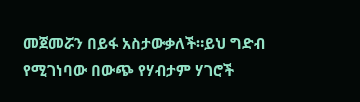መጀመሯን በይፋ አስታውቃለች።ይህ ግድብ የሚገነባው በውጭ የሃብታም ሃገሮች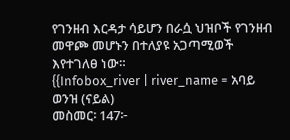የገንዘብ እርዳታ ሳይሆን በራሷ ህዝቦች የገንዘብ መዋጮ መሆኑን በተለያዩ አጋጣሚወች እየተገለፀ ነው።
{{Infobox_river | river_name = አባይ ወንዝ (ናይል)
መስመር፡ 147፦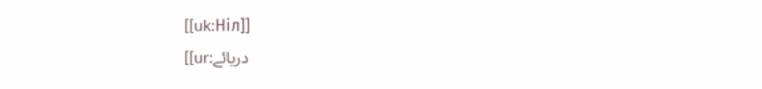[[uk:Ніл]]
[[ur:دریائے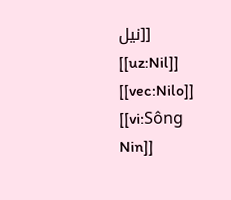نیل]]
[[uz:Nil]]
[[vec:Nilo]]
[[vi:Sông Nin]]